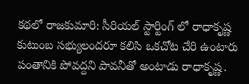కథలో రాజకుమారి: సీరియల్ స్టార్టింగ్ లో రాధాకృష్ణ కుటుంబ సభ్యులందరూ కలిసి ఒకచోట చేరి ఉంటారు పంతానికి పోవద్దని పావనీతో అంటాడు రాధాకృష్ణ.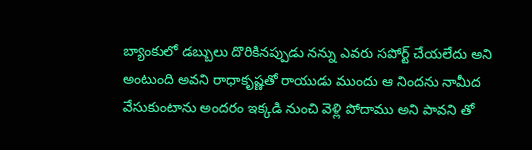బ్యాంకులో డబ్బులు దొరికినప్పుడు నన్ను ఎవరు సపోర్ట్ చేయలేదు అని అంటుంది అవని రాధాకృష్ణతో రాయుడు ముందు ఆ నిందను నామీద వేసుకుంటాను అందరం ఇక్కడి నుంచి వెళ్లి పోదాము అని పావని తో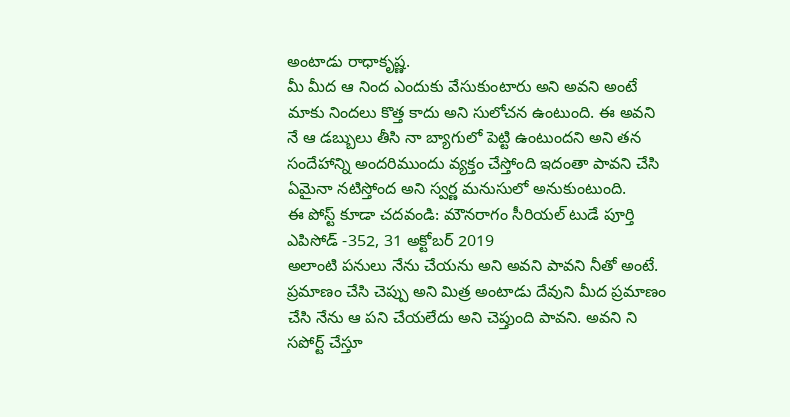అంటాడు రాధాకృష్ణ.
మీ మీద ఆ నింద ఎందుకు వేసుకుంటారు అని అవని అంటే మాకు నిందలు కొత్త కాదు అని సులోచన ఉంటుంది. ఈ అవని నే ఆ డబ్బులు తీసి నా బ్యాగులో పెట్టి ఉంటుందని అని తన సందేహాన్ని అందరిముందు వ్యక్తం చేస్తోంది ఇదంతా పావని చేసి ఏమైనా నటిస్తోంద అని స్వర్ణ మనుసులో అనుకుంటుంది.
ఈ పోస్ట్ కూడా చదవండి: మౌనరాగం సీరియల్ టుడే పూర్తి ఎపిసోడ్ -352, 31 అక్టోబర్ 2019
అలాంటి పనులు నేను చేయను అని అవని పావని నీతో అంటే. ప్రమాణం చేసి చెప్పు అని మిత్ర అంటాడు దేవుని మీద ప్రమాణం చేసి నేను ఆ పని చేయలేదు అని చెప్తుంది పావని. అవని ని సపోర్ట్ చేస్తూ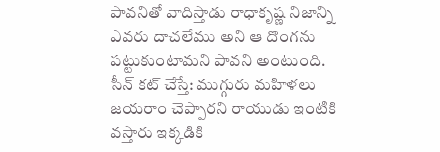పావనితో వాదిస్తాడు రాధాకృష్ణ నిజాన్ని ఎవరు దాచలేము అని ఆ దొంగను పట్టుకుంటామని పావని అంటుంది.
సీన్ కట్ చేస్తే: ముగ్గురు మహిళలు జయరాం చెప్పారని రాయుడు ఇంటికి వస్తారు ఇక్కడికి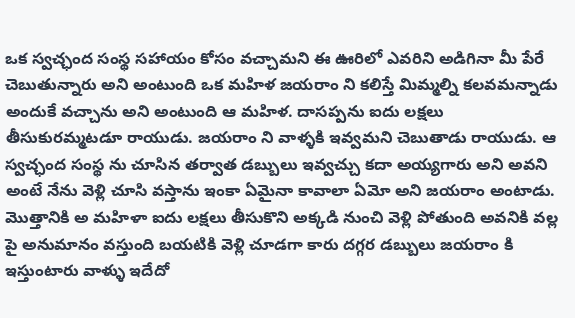ఒక స్వచ్ఛంద సంస్థ సహాయం కోసం వచ్చామని ఈ ఊరిలో ఎవరిని అడిగినా మీ పేరే చెబుతున్నారు అని అంటుంది ఒక మహిళ జయరాం ని కలిస్తే మిమ్మల్ని కలవమన్నాడు అందుకే వచ్చాను అని అంటుంది ఆ మహిళ. దాసప్పను ఐదు లక్షలు తీసుకురమ్మటడూ రాయుడు. జయరాం ని వాళ్ళకి ఇవ్వమని చెబుతాడు రాయుడు. ఆ స్వచ్ఛంద సంస్థ ను చూసిన తర్వాత డబ్బులు ఇవ్వచ్చు కదా అయ్యగారు అని అవని అంటే నేను వెళ్లి చూసి వస్తాను ఇంకా ఏమైనా కావాలా ఏమో అని జయరాం అంటాడు. మొత్తానికి అ మహిళా ఐదు లక్షలు తీసుకొని అక్కడి నుంచి వెళ్లి పోతుంది అవనికి వల్ల పై అనుమానం వస్తుంది బయటికి వెళ్లి చూడగా కారు దగ్గర డబ్బులు జయరాం కి ఇస్తుంటారు వాళ్ళు ఇదేదో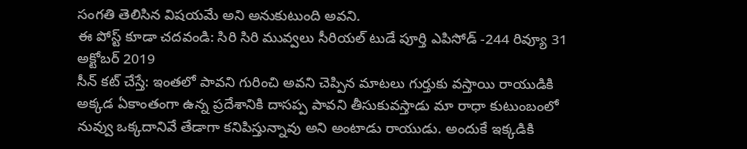సంగతి తెలిసిన విషయమే అని అనుకుటుంది అవని.
ఈ పోస్ట్ కూడా చదవండి: సిరి సిరి మువ్వలు సీరియల్ టుడే పూర్తి ఎపిసోడ్ -244 రివ్యూ 31 అక్టోబర్ 2019
సీన్ కట్ చేస్తే: ఇంతలో పావని గురించి అవని చెప్పిన మాటలు గుర్తుకు వస్తాయి రాయుడికి అక్కడ ఏకాంతంగా ఉన్న ప్రదేశానికి దాసప్ప పావని తీసుకువస్తాడు మా రాధా కుటుంబంలో నువ్వు ఒక్కదానివే తేడాగా కనిపిస్తున్నావు అని అంటాడు రాయుడు. అందుకే ఇక్కడికి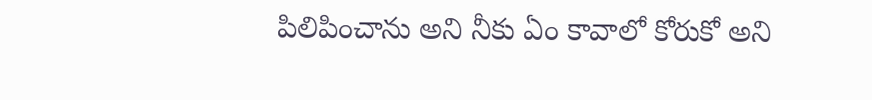పిలిపించాను అని నీకు ఏం కావాలో కోరుకో అని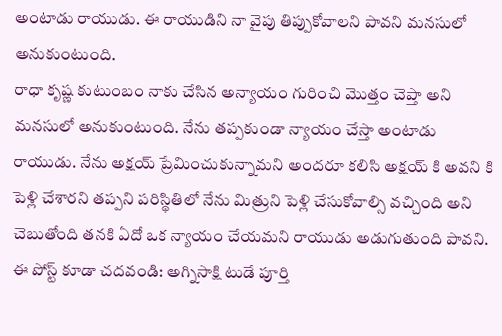అంటాడు రాయుడు. ఈ రాయుడిని నా వైపు తిప్పుకోవాలని పావని మనసులో అనుకుంటుంది.
రాధా కృష్ణ కుటుంబం నాకు చేసిన అన్యాయం గురించి మొత్తం చెప్తా అని మనసులో అనుకుంటుంది. నేను తప్పకుండా న్యాయం చేస్తా అంటాడు రాయుడు. నేను అక్షయ్ ప్రేమించుకున్నామని అందరూ కలిసి అక్షయ్ కి అవని కి పెళ్లి చేశారని తప్పని పరిస్థితిలో నేను మిత్రుని పెళ్లి చేసుకోవాల్సి వచ్చింది అని చెబుతోంది తనకి ఏదో ఒక న్యాయం చేయమని రాయుడు అడుగుతుంది పావని.
ఈ పోస్ట్ కూడా చదవండి: అగ్నిసాక్షి టుడే పూర్తి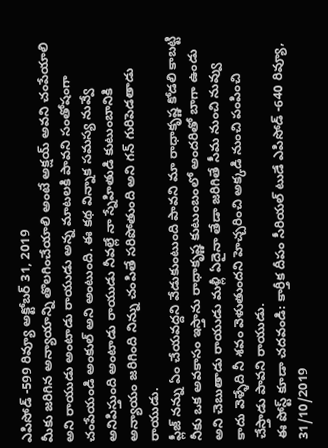ఎపిసోడ్ -599 రివ్యూ అక్టోబర్ 31, 2019
మీకు జరిగిన అన్యాయాన్ని తొలగించేయాలి అంటే అక్షయ్ అవని చంపేయాలి అని రాయుడు అంటాడు రాయుడు అన్న మాటలకి పావని సంతోషంగా చంపేయండి అంకుల్ అని అంటుంది. ఈ కథ విన్నాక సమస్య నువ్వే అనిపిస్తుంది అంటాడు రాయుడు నీవల్లే నా స్నేహితుడి కుటుంబానికి అన్యాయం జరిగింది నిన్ను చంపితే సరిపోతుంది అని గన్ గురిపెడతాడు రాయుడు.
ప్లీజ్ నన్ను ఏం చేయవద్దని వేడుకుంటుంది పావని మా రాధాకృష్ణ కోడలి కాబట్టి నీకు ఒక అవకాసం ఇస్తాను రాధాకృష్ణ కుటుంబంలో అందరితో బాగా ఉండు అని చెబుతాడు రాయుడు మళ్లీ ఏదైనా తేడా జరిగితే సీమ నుంచి నువ్వు కాదు వెళ్ళేది నీ శవం వెళుతుందని హెచ్చరించి అక్కడి నుంచి పంపించి చేస్తాడు పావని రాయుడు.
ఈ పోస్ట్ కూడా చదవండి: కార్తీక దీపం సీరియల్ టుడే ఎపిసోడ్ -640 రివ్యూ, 31/10/2019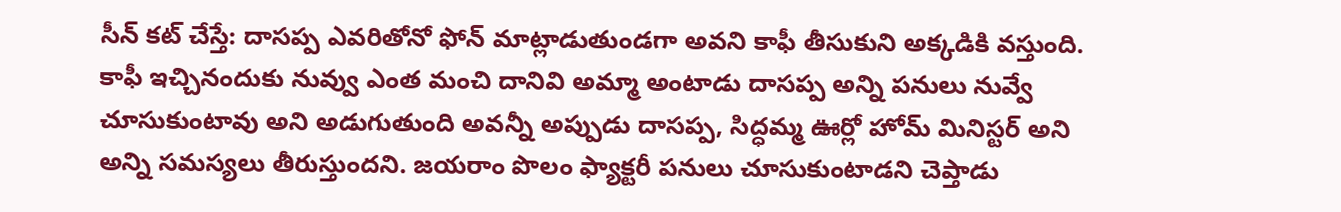సీన్ కట్ చేస్తే: దాసప్ప ఎవరితోనో ఫోన్ మాట్లాడుతుండగా అవని కాఫీ తీసుకుని అక్కడికి వస్తుంది. కాఫీ ఇచ్చినందుకు నువ్వు ఎంత మంచి దానివి అమ్మా అంటాడు దాసప్ప అన్ని పనులు నువ్వే చూసుకుంటావు అని అడుగుతుంది అవన్నీ అప్పుడు దాసప్ప, సిద్ధమ్మ ఊర్లో హోమ్ మినిస్టర్ అని అన్ని సమస్యలు తీరుస్తుందని. జయరాం పొలం ఫ్యాక్టరీ పనులు చూసుకుంటాడని చెప్తాడు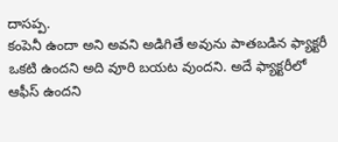దాసప్ప.
కంపెనీ ఉందా అని అవని అడిగితే అవును పాతబడిన ఫ్యాక్టరీ ఒకటి ఉందని అది వూరి బయట వుందని. అదే ఫ్యాక్టరీలో ఆఫీస్ ఉందని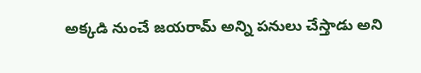అక్కడి నుంచే జయరామ్ అన్ని పనులు చేస్తాడు అని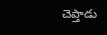చెప్తాడు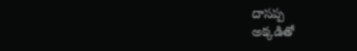దాసప్ప
అక్కడితో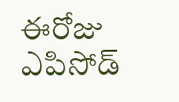ఈరోజు ఎపిసోడ్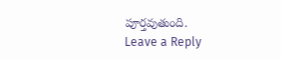పూర్తవుతుంది.
Leave a Reply